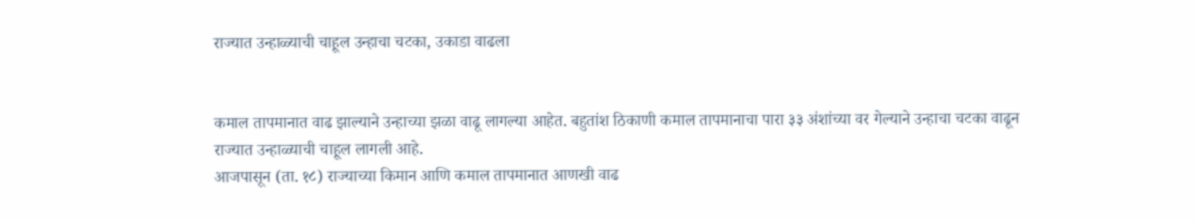राज्यात उन्हाळ्याची चाहूल उन्हाचा चटका, उकाडा वाढला


कमाल तापमानात वाढ झाल्याने उन्हाच्या झळा वाढू लागल्या आहेत. बहुतांश ठिकाणी कमाल तापमानाचा पारा ३३ अंशांच्या वर गेल्याने उन्हाचा चटका वाढून राज्यात उन्हाळ्याची चाहूल लागली आहे.
आजपासून (ता. १८) राज्याच्या किमान आणि कमाल तापमानात आणखी वाढ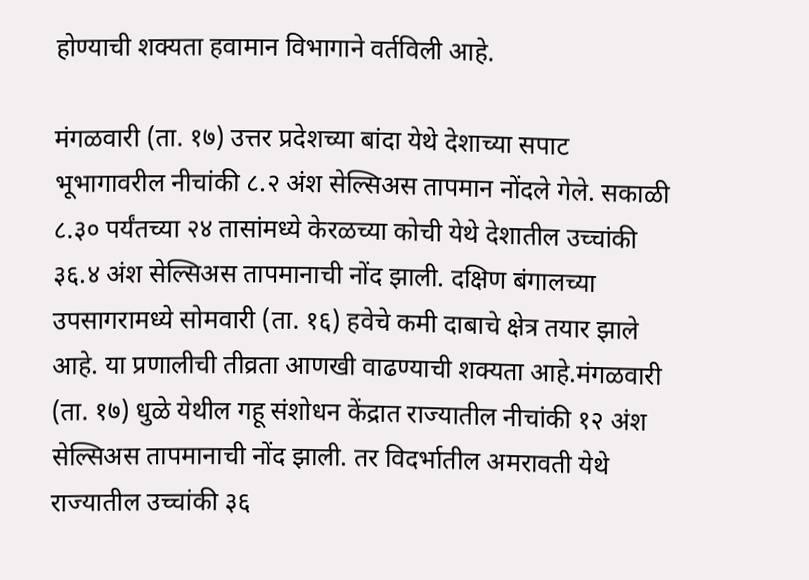होण्याची शक्यता हवामान विभागाने वर्तविली आहे.

मंगळवारी (ता. १७) उत्तर प्रदेशच्या बांदा येथे देशाच्या सपाट भूभागावरील नीचांकी ८.२ अंश सेल्सिअस तापमान नोंदले गेले. सकाळी ८.३० पर्यंतच्या २४ तासांमध्ये केरळच्या कोची येथे देशातील उच्चांकी ३६.४ अंश सेल्सिअस तापमानाची नोंद झाली. दक्षिण बंगालच्या उपसागरामध्ये सोमवारी (ता. १६) हवेचे कमी दाबाचे क्षेत्र तयार झाले आहे. या प्रणालीची तीव्रता आणखी वाढण्याची शक्यता आहे.मंगळवारी (ता. १७) धुळे येथील गहू संशोधन केंद्रात राज्यातील नीचांकी १२ अंश सेल्सिअस तापमानाची नोंद झाली. तर विदर्भातील अमरावती येथे राज्यातील उच्चांकी ३६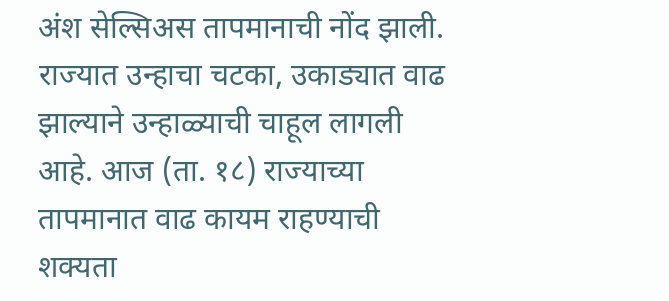अंश सेल्सिअस तापमानाची नोंद झाली. राज्यात उन्हाचा चटका, उकाड्यात वाढ झाल्याने उन्हाळ्याची चाहूल लागली आहे. आज (ता. १८) राज्याच्या तापमानात वाढ कायम राहण्याची शक्यता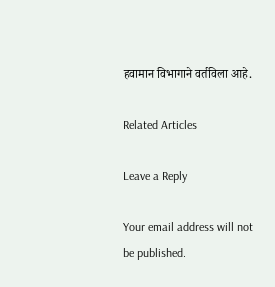हवामान विभागाने वर्तविला आहे.

Related Articles

Leave a Reply

Your email address will not be published.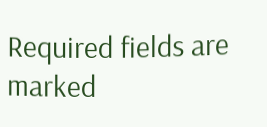Required fields are marked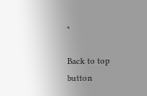*

Back to top button